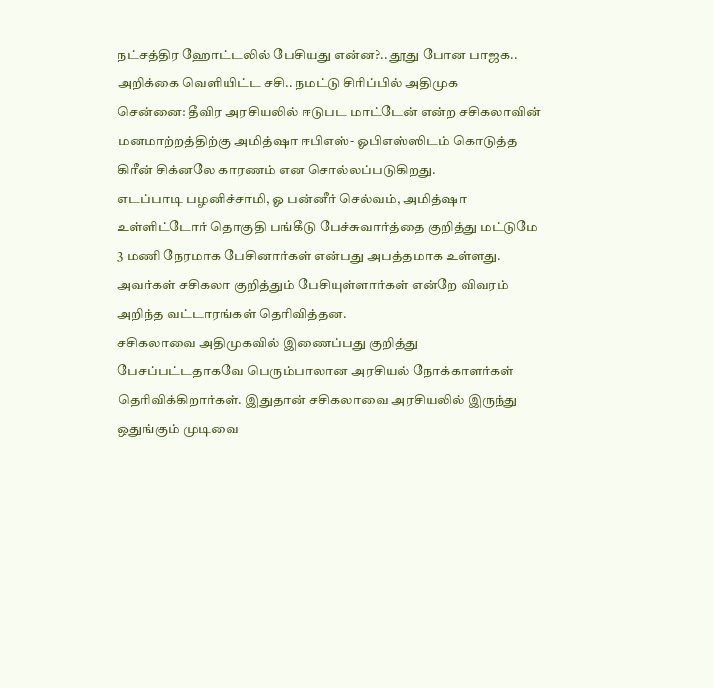நட்சத்திர ஹோட்டலில் பேசியது என்ன?.. தூது போன பாஜக.. அறிக்கை வெளியிட்ட சசி.. நமட்டு சிரிப்பில் அதிமுக
சென்னை: தீவிர அரசியலில் ஈடுபட மாட்டேன் என்ற சசிகலாவின் மனமாற்றத்திற்கு அமித்ஷா ஈபிஎஸ்- ஓபிஎஸ்ஸிடம் கொடுத்த கிரீன் சிக்னலே காரணம் என சொல்லப்படுகிறது.
எடப்பாடி பழனிச்சாமி, ஓ பன்னீர் செல்வம், அமித்ஷா உள்ளிட்டோர் தொகுதி பங்கீடு பேச்சுவார்த்தை குறித்து மட்டுமே 3 மணி நேரமாக பேசினார்கள் என்பது அபத்தமாக உள்ளது. அவர்கள் சசிகலா குறித்தும் பேசியுள்ளார்கள் என்றே விவரம் அறிந்த வட்டாரங்கள் தெரிவித்தன.
சசிகலாவை அதிமுகவில் இணைப்பது குறித்து பேசப்பட்டதாகவே பெரும்பாலான அரசியல் நோக்காளர்கள் தெரிவிக்கிறார்கள். இதுதான் சசிகலாவை அரசியலில் இருந்து ஒதுங்கும் முடிவை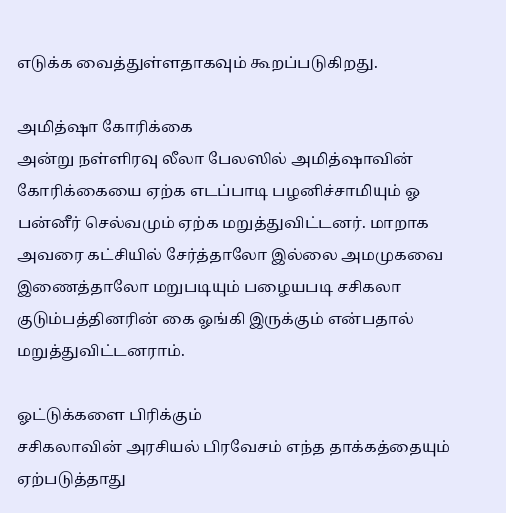எடுக்க வைத்துள்ளதாகவும் கூறப்படுகிறது.

அமித்ஷா கோரிக்கை
அன்று நள்ளிரவு லீலா பேலஸில் அமித்ஷாவின் கோரிக்கையை ஏற்க எடப்பாடி பழனிச்சாமியும் ஓ பன்னீர் செல்வமும் ஏற்க மறுத்துவிட்டனர். மாறாக அவரை கட்சியில் சேர்த்தாலோ இல்லை அமமுகவை இணைத்தாலோ மறுபடியும் பழையபடி சசிகலா குடும்பத்தினரின் கை ஓங்கி இருக்கும் என்பதால் மறுத்துவிட்டனராம்.

ஓட்டுக்களை பிரிக்கும்
சசிகலாவின் அரசியல் பிரவேசம் எந்த தாக்கத்தையும் ஏற்படுத்தாது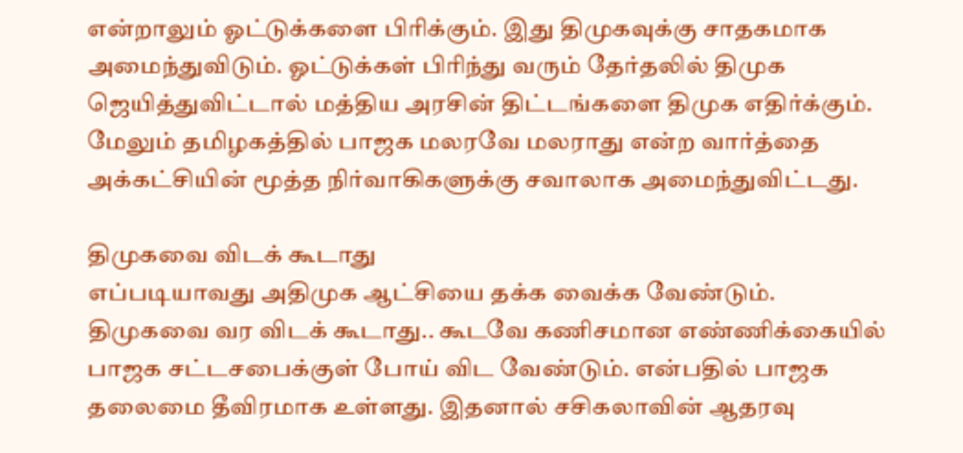என்றாலும் ஓட்டுக்களை பிரிக்கும். இது திமுகவுக்கு சாதகமாக அமைந்துவிடும். ஓட்டுக்கள் பிரிந்து வரும் தேர்தலில் திமுக ஜெயித்துவிட்டால் மத்திய அரசின் திட்டங்களை திமுக எதிர்க்கும். மேலும் தமிழகத்தில் பாஜக மலரவே மலராது என்ற வார்த்தை அக்கட்சியின் மூத்த நிர்வாகிகளுக்கு சவாலாக அமைந்துவிட்டது.

திமுகவை விடக் கூடாது
எப்படியாவது அதிமுக ஆட்சியை தக்க வைக்க வேண்டும். திமுகவை வர விடக் கூடாது.. கூடவே கணிசமான எண்ணிக்கையில் பாஜக சட்டசபைக்குள் போய் விட வேண்டும். என்பதில் பாஜக தலைமை தீவிரமாக உள்ளது. இதனால் சசிகலாவின் ஆதரவு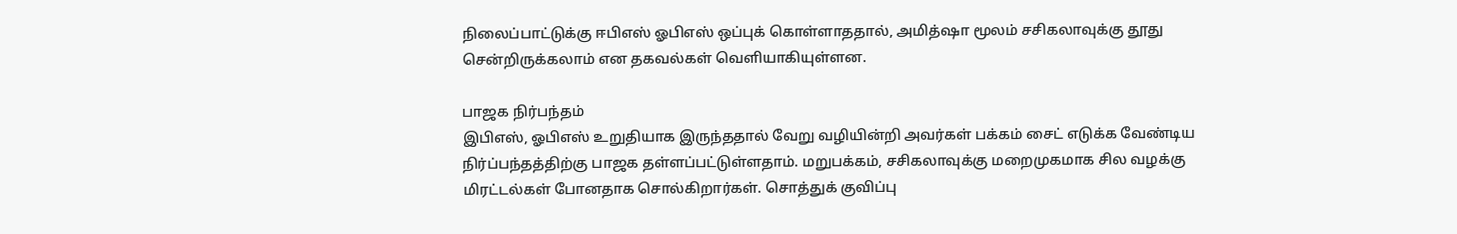நிலைப்பாட்டுக்கு ஈபிஎஸ் ஓபிஎஸ் ஒப்புக் கொள்ளாததால், அமித்ஷா மூலம் சசிகலாவுக்கு தூது சென்றிருக்கலாம் என தகவல்கள் வெளியாகியுள்ளன.

பாஜக நிர்பந்தம்
இபிஎஸ், ஓபிஎஸ் உறுதியாக இருந்ததால் வேறு வழியின்றி அவர்கள் பக்கம் சைட் எடுக்க வேண்டிய நிர்ப்பந்தத்திற்கு பாஜக தள்ளப்பட்டுள்ளதாம். மறுபக்கம், சசிகலாவுக்கு மறைமுகமாக சில வழக்கு மிரட்டல்கள் போனதாக சொல்கிறார்கள். சொத்துக் குவிப்பு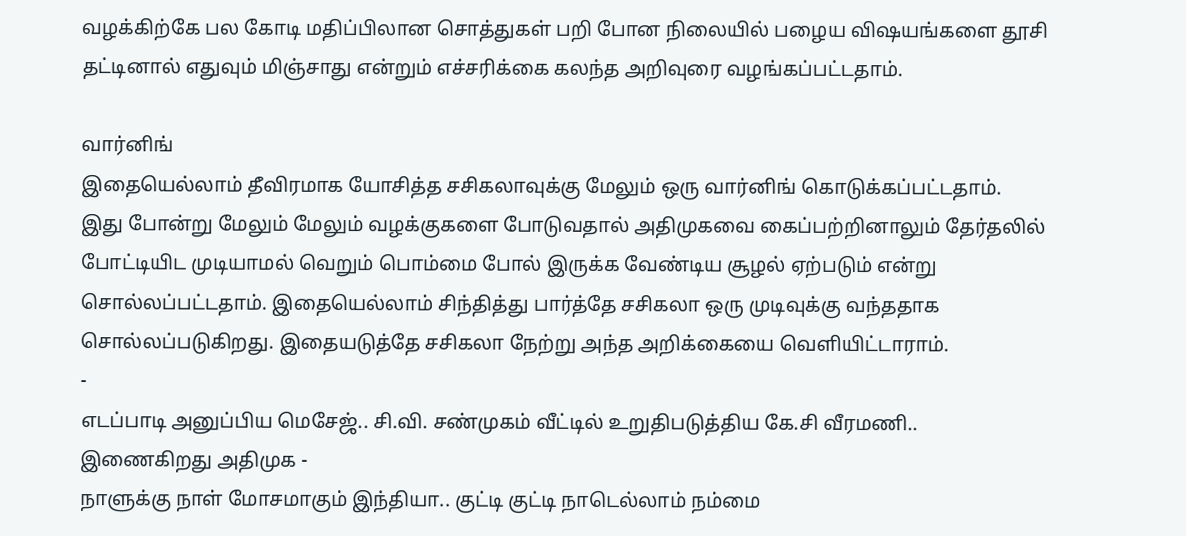வழக்கிற்கே பல கோடி மதிப்பிலான சொத்துகள் பறி போன நிலையில் பழைய விஷயங்களை தூசி தட்டினால் எதுவும் மிஞ்சாது என்றும் எச்சரிக்கை கலந்த அறிவுரை வழங்கப்பட்டதாம்.

வார்னிங்
இதையெல்லாம் தீவிரமாக யோசித்த சசிகலாவுக்கு மேலும் ஒரு வார்னிங் கொடுக்கப்பட்டதாம். இது போன்று மேலும் மேலும் வழக்குகளை போடுவதால் அதிமுகவை கைப்பற்றினாலும் தேர்தலில் போட்டியிட முடியாமல் வெறும் பொம்மை போல் இருக்க வேண்டிய சூழல் ஏற்படும் என்று சொல்லப்பட்டதாம். இதையெல்லாம் சிந்தித்து பார்த்தே சசிகலா ஒரு முடிவுக்கு வந்ததாக சொல்லப்படுகிறது. இதையடுத்தே சசிகலா நேற்று அந்த அறிக்கையை வெளியிட்டாராம்.
-
எடப்பாடி அனுப்பிய மெசேஜ்.. சி.வி. சண்முகம் வீட்டில் உறுதிபடுத்திய கே.சி வீரமணி.. இணைகிறது அதிமுக -
நாளுக்கு நாள் மோசமாகும் இந்தியா.. குட்டி குட்டி நாடெல்லாம் நம்மை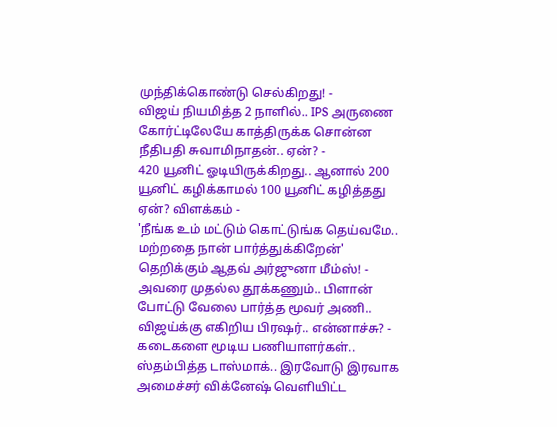முந்திக்கொண்டு செல்கிறது! -
விஜய் நியமித்த 2 நாளில்.. IPS அருணை கோர்ட்டிலேயே காத்திருக்க சொன்ன நீதிபதி சுவாமிநாதன்.. ஏன்? -
420 யூனிட் ஓடியிருக்கிறது.. ஆனால் 200 யூனிட் கழிக்காமல் 100 யூனிட் கழித்தது ஏன்? விளக்கம் -
'நீங்க உம் மட்டும் கொட்டுங்க தெய்வமே.. மற்றதை நான் பார்த்துக்கிறேன்' தெறிக்கும் ஆதவ் அர்ஜுனா மீம்ஸ்! -
அவரை முதல்ல தூக்கணும்.. பிளான் போட்டு வேலை பார்த்த மூவர் அணி.. விஜய்க்கு எகிறிய பிரஷர்.. என்னாச்சு? -
கடைகளை மூடிய பணியாளர்கள்.. ஸ்தம்பித்த டாஸ்மாக்.. இரவோடு இரவாக அமைச்சர் விக்னேஷ் வெளியிட்ட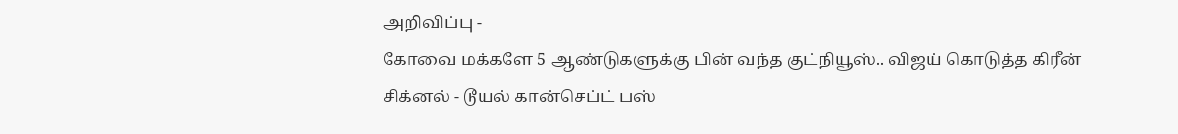அறிவிப்பு -
கோவை மக்களே 5 ஆண்டுகளுக்கு பின் வந்த குட்நியூஸ்.. விஜய் கொடுத்த கிரீன் சிக்னல் - டூயல் கான்செப்ட் பஸ்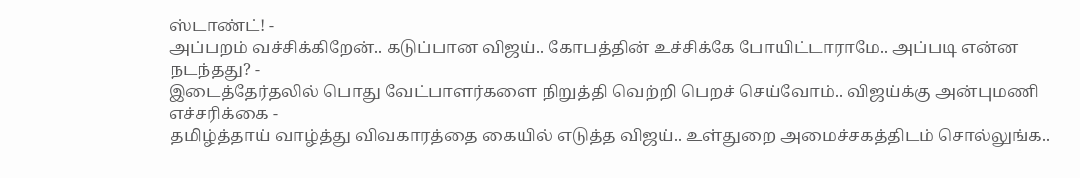ஸ்டாண்ட்! -
அப்பறம் வச்சிக்கிறேன்.. கடுப்பான விஜய்.. கோபத்தின் உச்சிக்கே போயிட்டாராமே.. அப்படி என்ன நடந்தது? -
இடைத்தேர்தலில் பொது வேட்பாளர்களை நிறுத்தி வெற்றி பெறச் செய்வோம்.. விஜய்க்கு அன்புமணி எச்சரிக்கை -
தமிழ்த்தாய் வாழ்த்து விவகாரத்தை கையில் எடுத்த விஜய்.. உள்துறை அமைச்சகத்திடம் சொல்லுங்க..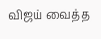விஜய் வைத்த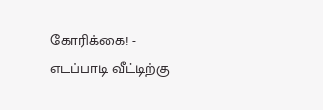கோரிக்கை! -
எடப்பாடி வீட்டிற்கு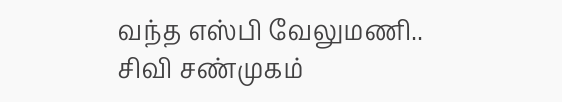வந்த எஸ்பி வேலுமணி.. சிவி சண்முகம்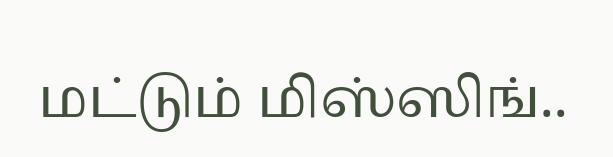மட்டும் மிஸ்ஸிங்..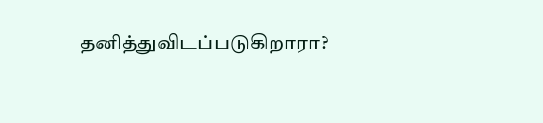தனித்துவிடப்படுகிறாரா?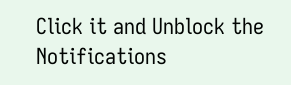Click it and Unblock the Notifications